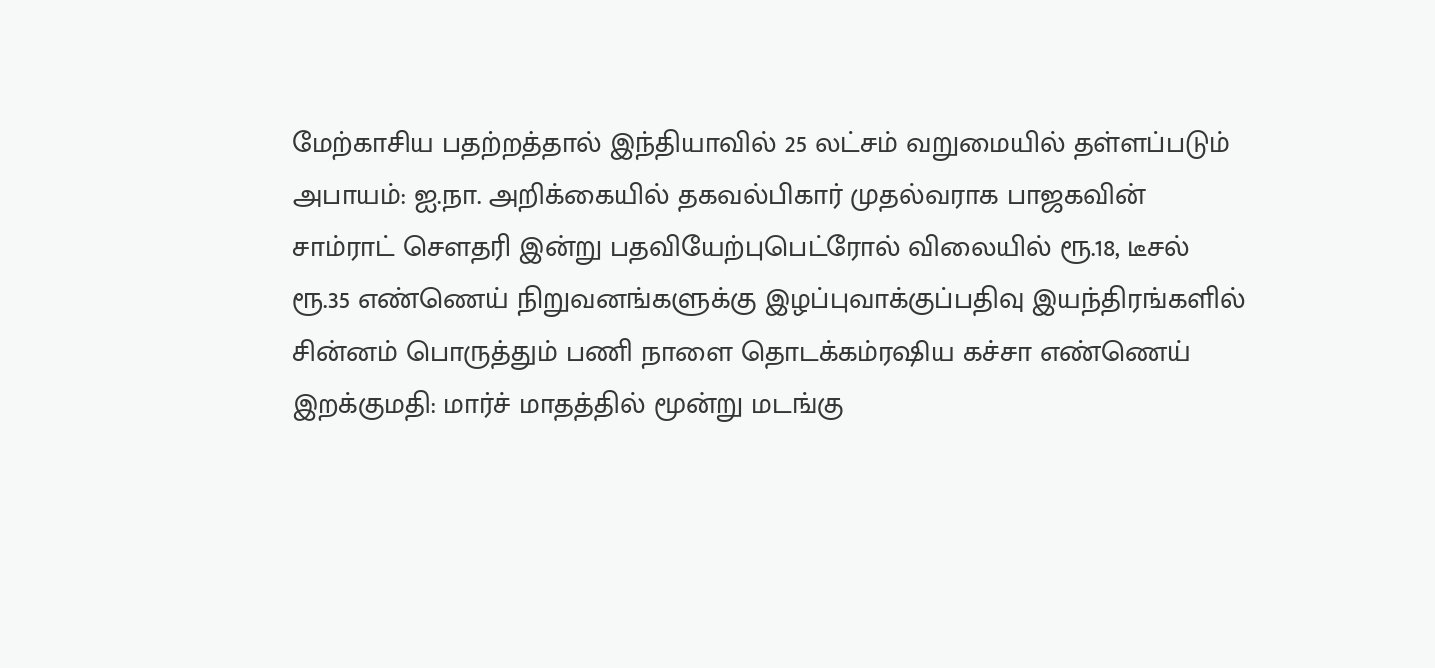மேற்காசிய பதற்றத்தால் இந்தியாவில் 25 லட்சம் வறுமையில் தள்ளப்படும் அபாயம்: ஐ.நா. அறிக்கையில் தகவல்பிகார் முதல்வராக பாஜகவின் சாம்ராட் செளதரி இன்று பதவியேற்புபெட்ரோல் விலையில் ரூ.18, டீசல் ரூ.35 எண்ணெய் நிறுவனங்களுக்கு இழப்புவாக்குப்பதிவு இயந்திரங்களில் சின்னம் பொருத்தும் பணி நாளை தொடக்கம்ரஷிய கச்சா எண்ணெய் இறக்குமதி: மார்ச் மாதத்தில் மூன்று மடங்கு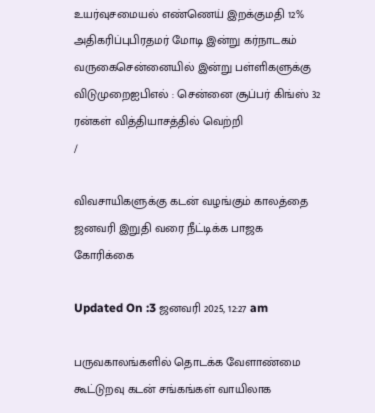உயர்வுசமையல் எண்ணெய் இறக்குமதி 12% அதிகரிப்புபிரதமர் மோடி இன்று கர்நாடகம் வருகைசென்னையில் இன்று பள்ளிகளுக்கு விடுமுறைஐபிஎல் : சென்னை சூப்பர் கிங்ஸ் 32 ரன்கள் வித்தியாசத்தில் வெற்றி
/

விவசாயிகளுக்கு கடன் வழங்கும் காலத்தை ஜனவரி இறுதி வரை நீட்டிக்க பாஜக கோரிக்கை

Updated On :3 ஜனவரி 2025, 12:27 am

பருவகாலங்களில் தொடக்க வேளாண்மை கூட்டுறவு கடன் சங்கங்கள் வாயிலாக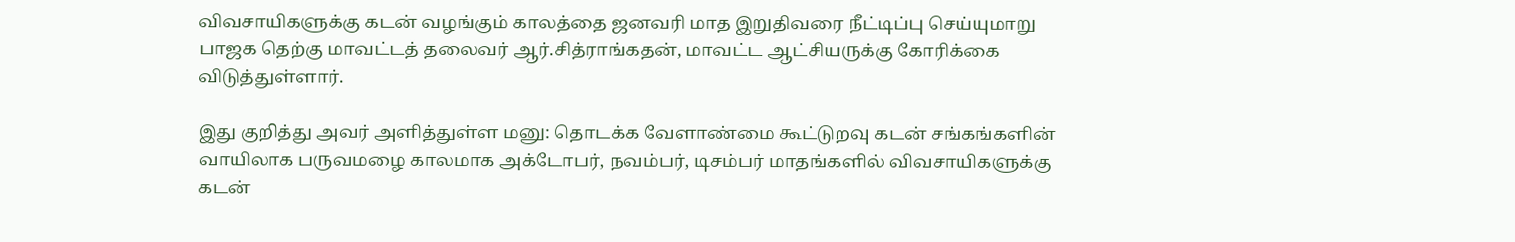விவசாயிகளுக்கு கடன் வழங்கும் காலத்தை ஜனவரி மாத இறுதிவரை நீட்டிப்பு செய்யுமாறு பாஜக தெற்கு மாவட்டத் தலைவர் ஆர்.சித்ராங்கதன், மாவட்ட ஆட்சியருக்கு கோரிக்கை விடுத்துள்ளார்.

இது குறித்து அவர் அளித்துள்ள மனு: தொடக்க வேளாண்மை கூட்டுறவு கடன் சங்கங்களின் வாயிலாக பருவமழை காலமாக அக்டோபர், நவம்பர், டிசம்பர் மாதங்களில் விவசாயிகளுக்கு கடன்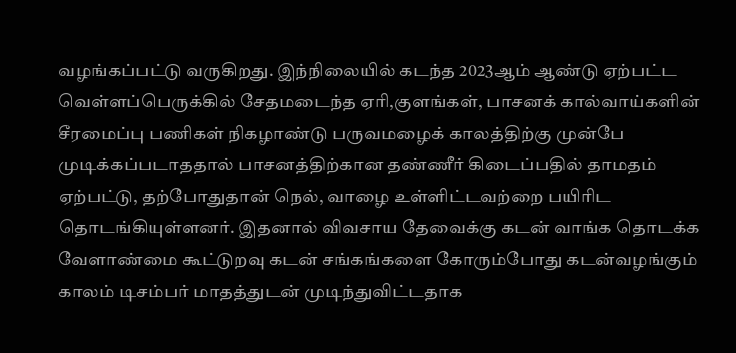வழங்கப்பட்டு வருகிறது. இந்நிலையில் கடந்த 2023ஆம் ஆண்டு ஏற்பட்ட வெள்ளப்பெருக்கில் சேதமடைந்த ஏரி,குளங்கள், பாசனக் கால்வாய்களின் சீரமைப்பு பணிகள் நிகழாண்டு பருவமழைக் காலத்திற்கு முன்பே முடிக்கப்படாததால் பாசனத்திற்கான தண்ணீர் கிடைப்பதில் தாமதம் ஏற்பட்டு, தற்போதுதான் நெல், வாழை உள்ளிட்டவற்றை பயிரிட தொடங்கியுள்ளனர். இதனால் விவசாய தேவைக்கு கடன் வாங்க தொடக்க வேளாண்மை கூட்டுறவு கடன் சங்கங்களை கோரும்போது கடன்வழங்கும் காலம் டிசம்பர் மாதத்துடன் முடிந்துவிட்டதாக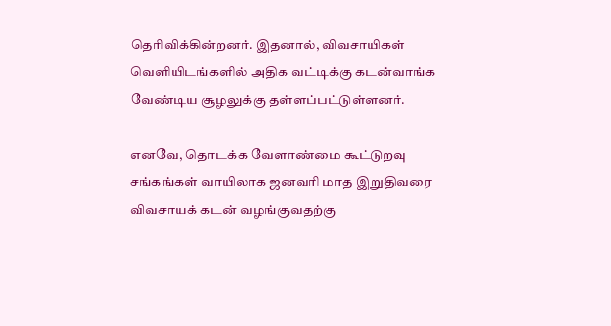தெரிவிக்கின்றனர். இதனால், விவசாயிகள் வெளியிடங்களில் அதிக வட்டிக்கு கடன்வாங்க வேண்டிய சூழலுக்கு தள்ளப்பட்டுள்ளனர்.

எனவே, தொடக்க வேளாண்மை கூட்டுறவு சங்கங்கள் வாயிலாக ஜனவரி மாத இறுதிவரை விவசாயக் கடன் வழங்குவதற்கு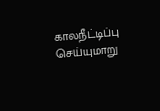காலநீட்டிப்பு செய்யுமாறு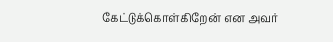கேட்டுக்கொள்கிறேன் என அவர்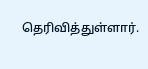தெரிவித்துள்ளார்.